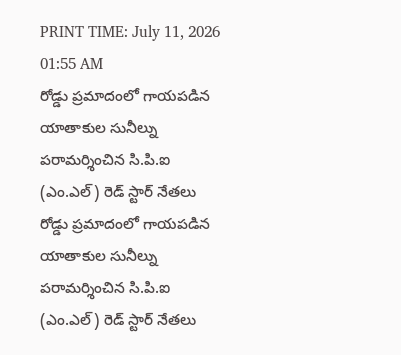PRINT TIME: July 11, 2026 01:55 AM
రోడ్డు ప్రమాదంలో గాయపడిన యాతాకుల సునీల్ను పరామర్శించిన సి.పి.ఐ (ఎం.ఎల్) రెడ్ స్టార్ నేతలు
రోడ్డు ప్రమాదంలో గాయపడిన యాతాకుల సునీల్ను పరామర్శించిన సి.పి.ఐ (ఎం.ఎల్) రెడ్ స్టార్ నేతలు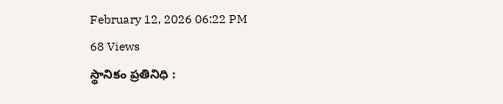February 12, 2026 06:22 PM
68 Views
స్థానికం ప్రతినిధి :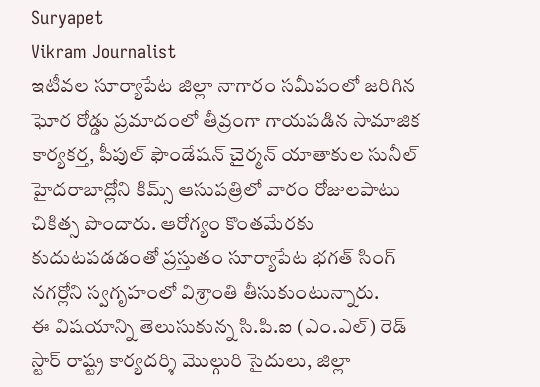Suryapet
Vikram Journalist
ఇటీవల సూర్యాపేట జిల్లా నాగారం సమీపంలో జరిగిన ఘోర రోడ్డు ప్రమాదంలో తీవ్రంగా గాయపడిన సామాజిక కార్యకర్త, పీపుల్ ఫౌండేషన్ చైర్మన్ యాతాకుల సునీల్ హైదరాబాద్లోని కిమ్స్ ఆసుపత్రిలో వారం రోజులపాటు చికిత్స పొందారు. ఆరోగ్యం కొంతమేరకు కుదుటపడడంతో ప్రస్తుతం సూర్యాపేట భగత్ సింగ్ నగర్లోని స్వగృహంలో విశ్రాంతి తీసుకుంటున్నారు.
ఈ విషయాన్ని తెలుసుకున్న సి.పి.ఐ (ఎం.ఎల్) రెడ్ స్టార్ రాష్ట్ర కార్యదర్శి మొల్గురి సైదులు, జిల్లా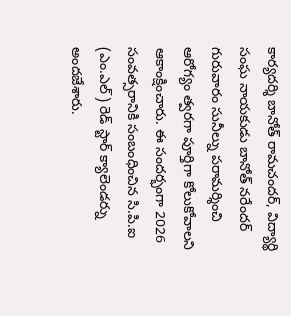కార్యదర్శి బానోత్ రామచందర్, విద్యార్థి సంఘ నాయకుడు బానోత్ నరేందర్ గురువారం సునీల్ను పరామర్శించి ఆరోగ్యం త్వరగా పూర్తిగా కోలుకోవాలని ఆకాంక్షించారు. ఈ సందర్భంగా 2026 సంవత్సరానికి సంబంధించిన సి.పి.ఐ (ఎం.ఎల్) రెడ్ స్టార్ క్యాలెండర్ను అందజేశారు.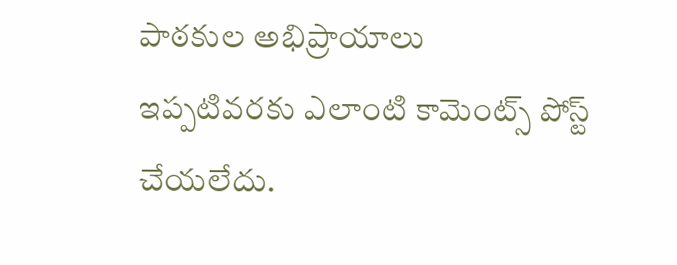పాఠకుల అభిప్రాయాలు
ఇప్పటివరకు ఎలాంటి కామెంట్స్ పోస్ట్ చేయలేదు.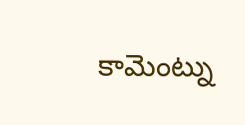కామెంట్ను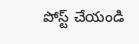పోస్ట్ చేయండి